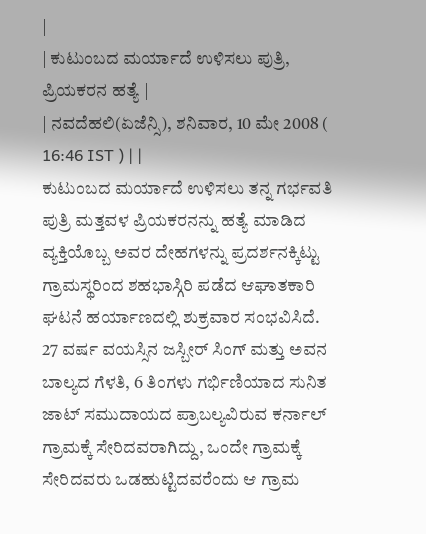|
| ಕುಟುಂಬದ ಮರ್ಯಾದೆ ಉಳಿಸಲು ಪುತ್ರಿ, ಪ್ರಿಯಕರನ ಹತ್ಯೆ |
| ನವದೆಹಲಿ(ಏಜೆನ್ಸಿ), ಶನಿವಾರ, 10 ಮೇ 2008 ( 16:46 IST ) | |
ಕುಟುಂಬದ ಮರ್ಯಾದೆ ಉಳಿಸಲು ತನ್ನ ಗರ್ಭವತಿ ಪುತ್ರಿ ಮತ್ತವಳ ಪ್ರಿಯಕರನನ್ನು ಹತ್ಯೆ ಮಾಡಿದ ವ್ಯಕ್ತಿಯೊಬ್ಬ ಅವರ ದೇಹಗಳನ್ನು ಪ್ರದರ್ಶನಕ್ಕಿಟ್ಟು ಗ್ರಾಮಸ್ಥರಿಂದ ಶಹಭಾಸ್ಗಿರಿ ಪಡೆದ ಆಘಾತಕಾರಿ ಘಟನೆ ಹರ್ಯಾಣದಲ್ಲಿ ಶುಕ್ರವಾರ ಸಂಭವಿಸಿದೆ.
27 ವರ್ಷ ವಯಸ್ಸಿನ ಜಸ್ಬೀರ್ ಸಿಂಗ್ ಮತ್ತು ಅವನ ಬಾಲ್ಯದ ಗೆಳತಿ, 6 ತಿಂಗಳು ಗರ್ಭಿಣಿಯಾದ ಸುನಿತ ಜಾಟ್ ಸಮುದಾಯದ ಪ್ರಾಬಲ್ಯವಿರುವ ಕರ್ನಾಲ್ ಗ್ರಾಮಕ್ಕೆ ಸೇರಿದವರಾಗಿದ್ದು, ಒಂದೇ ಗ್ರಾಮಕ್ಕೆ ಸೇರಿದವರು ಒಡಹುಟ್ಟಿದವರೆಂದು ಆ ಗ್ರಾಮ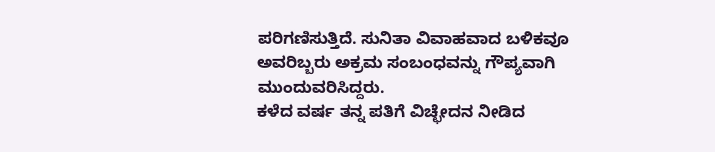ಪರಿಗಣಿಸುತ್ತಿದೆ. ಸುನಿತಾ ವಿವಾಹವಾದ ಬಳಿಕವೂ ಅವರಿಬ್ಬರು ಅಕ್ರಮ ಸಂಬಂಧವನ್ನು ಗೌಪ್ಯವಾಗಿ ಮುಂದುವರಿಸಿದ್ದರು.
ಕಳೆದ ವರ್ಷ ತನ್ನ ಪತಿಗೆ ವಿಚ್ಛೇದನ ನೀಡಿದ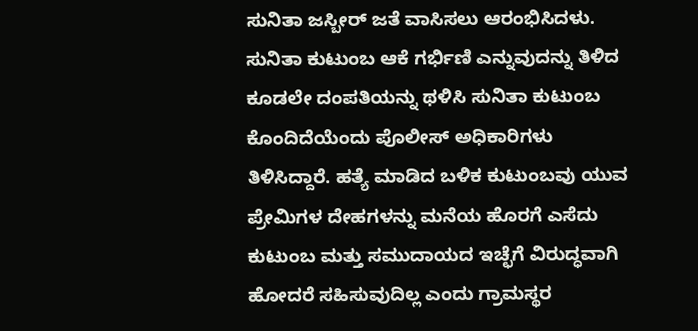ಸುನಿತಾ ಜಸ್ಬೀರ್ ಜತೆ ವಾಸಿಸಲು ಆರಂಭಿಸಿದಳು. ಸುನಿತಾ ಕುಟುಂಬ ಆಕೆ ಗರ್ಭಿಣಿ ಎನ್ನುವುದನ್ನು ತಿಳಿದ ಕೂಡಲೇ ದಂಪತಿಯನ್ನು ಥಳಿಸಿ ಸುನಿತಾ ಕುಟುಂಬ ಕೊಂದಿದೆಯೆಂದು ಪೊಲೀಸ್ ಅಧಿಕಾರಿಗಳು ತಿಳಿಸಿದ್ದಾರೆ. ಹತ್ಯೆ ಮಾಡಿದ ಬಳಿಕ ಕುಟುಂಬವು ಯುವ ಪ್ರೇಮಿಗಳ ದೇಹಗಳನ್ನು ಮನೆಯ ಹೊರಗೆ ಎಸೆದು ಕುಟುಂಬ ಮತ್ತು ಸಮುದಾಯದ ಇಚ್ಛೆಗೆ ವಿರುದ್ಧವಾಗಿ ಹೋದರೆ ಸಹಿಸುವುದಿಲ್ಲ ಎಂದು ಗ್ರಾಮಸ್ಥರ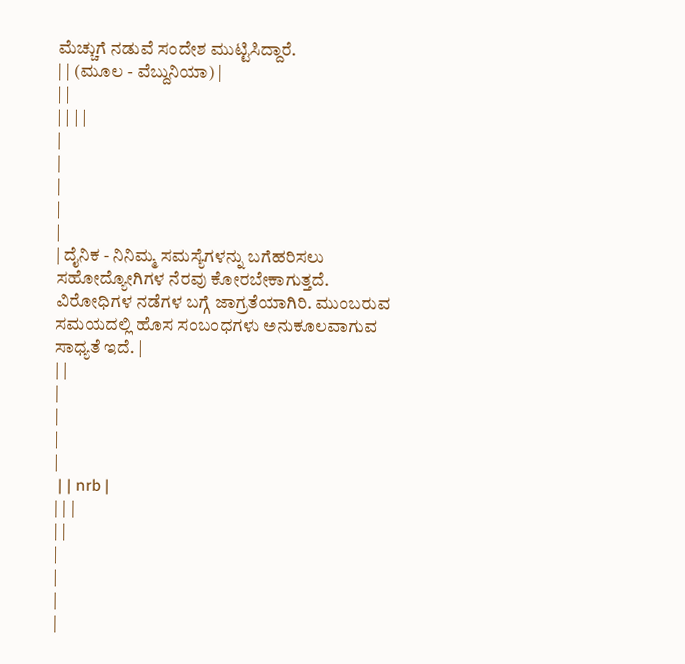ಮೆಚ್ಚುಗೆ ನಡುವೆ ಸಂದೇಶ ಮುಟ್ಟಿಸಿದ್ದಾರೆ.
| | (ಮೂಲ - ವೆಬ್ದುನಿಯಾ) |
| |
| | | |
|
|
|
|
|
| ದೈನಿಕ - ನಿನಿಮ್ಮ ಸಮಸ್ಯೆಗಳನ್ನು ಬಗೆಹರಿಸಲು ಸಹೋದ್ಯೋಗಿಗಳ ನೆರವು ಕೋರಬೇಕಾಗುತ್ತದೆ. ವಿರೋಧಿಗಳ ನಡೆಗಳ ಬಗ್ಗೆ ಜಾಗ್ರತೆಯಾಗಿರಿ. ಮುಂಬರುವ ಸಮಯದಲ್ಲಿ ಹೊಸ ಸಂಬಂಧಗಳು ಅನುಕೂಲವಾಗುವ ಸಾಧ್ಯತೆ ಇದೆ. |
| |
|
|
|
|
 | | nrb |
| | |
| |
|
|
|
|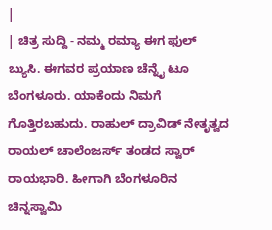|
| ಚಿತ್ರ ಸುದ್ದಿ - ನಮ್ಮ ರಮ್ಯಾ ಈಗ ಫುಲ್ ಬ್ಯುಸಿ. ಈಗವರ ಪ್ರಯಾಣ ಚೆನ್ನೈ ಟೂ ಬೆಂಗಳೂರು. ಯಾಕೆಂದು ನಿಮಗೆ ಗೊತ್ತಿರಬಹುದು. ರಾಹುಲ್ ದ್ರಾವಿಡ್ ನೇತೃತ್ವದ ರಾಯಲ್ ಚಾಲೆಂಜರ್ಸ್ ತಂಡದ ಸ್ವಾರ್ ರಾಯಭಾರಿ. ಹೀಗಾಗಿ ಬೆಂಗಳೂರಿನ ಚಿನ್ನಸ್ವಾಮಿ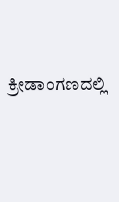ಕ್ರೀಡಾಂಗಣದಲ್ಲಿ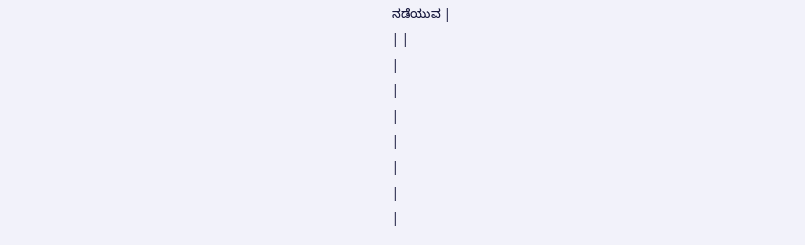ನಡೆಯುವ |
| |
|
|
|
|
|
|
|